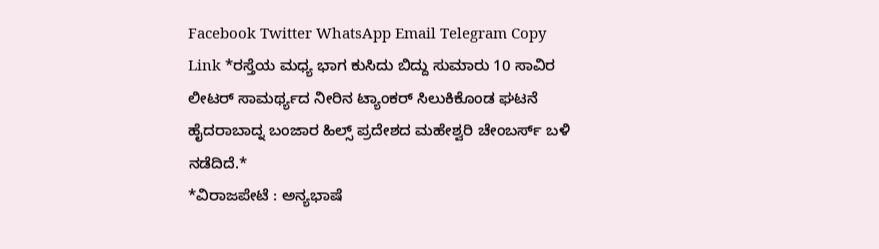Facebook Twitter WhatsApp Email Telegram Copy Link *ರಸ್ತೆಯ ಮಧ್ಯ ಭಾಗ ಕುಸಿದು ಬಿದ್ದು ಸುಮಾರು 10 ಸಾವಿರ ಲೀಟರ್ ಸಾಮರ್ಥ್ಯದ ನೀರಿನ ಟ್ಯಾಂಕರ್ ಸಿಲುಕಿಕೊಂಡ ಘಟನೆ ಹೈದರಾಬಾದ್ನ ಬಂಜಾರ ಹಿಲ್ಸ್ ಪ್ರದೇಶದ ಮಹೇಶ್ವರಿ ಚೇಂಬರ್ಸ್ ಬಳಿ ನಡೆದಿದೆ.*
*ವಿರಾಜಪೇಟೆ : ಅನ್ಯಭಾಷೆ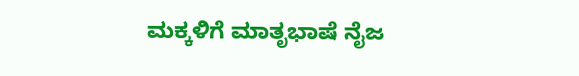ಮಕ್ಕಳಿಗೆ ಮಾತೃಭಾಷೆ ನೈಜ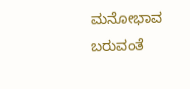ಮನೋಭಾವ ಬರುವಂತೆ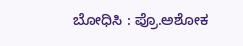ಬೋಧಿಸಿ : ಪ್ರೊ.ಅಶೋಕ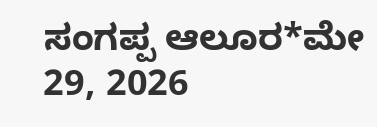ಸಂಗಪ್ಪ ಆಲೂರ*ಮೇ 29, 2026